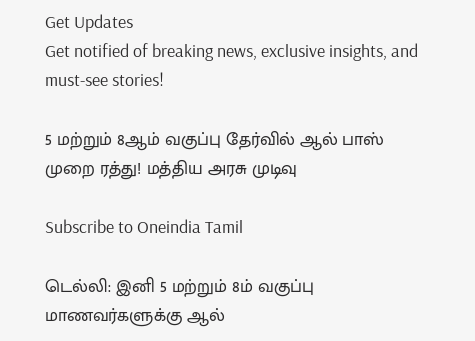Get Updates
Get notified of breaking news, exclusive insights, and must-see stories!

5 மற்றும் 8ஆம் வகுப்பு தேர்வில் ஆல் பாஸ் முறை ரத்து! மத்திய அரசு முடிவு

Subscribe to Oneindia Tamil

டெல்லி: இனி 5 மற்றும் 8ம் வகுப்பு மாணவர்களுக்கு ஆல்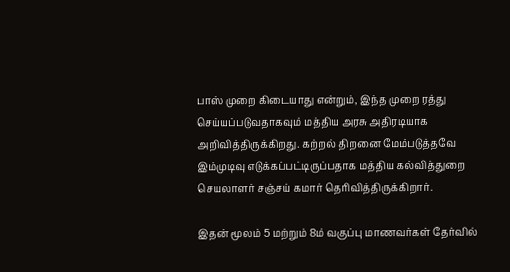பாஸ் முறை கிடையாது என்றும், இந்த முறை ரத்து செய்யப்படுவதாகவும் மத்திய அரசு அதிரடியாக அறிவித்திருக்கிறது. கற்றல் திறனை மேம்படுத்தவே இம்முடிவு எடுக்கப்பட்டிருப்பதாக மத்திய கல்வித்துறை செயலாளர் சஞ்சய் கமார் தெரிவித்திருக்கிறார்.

இதன் மூலம் 5 மற்றும் 8ம் வகுப்பு மாணவர்கள் தேர்வில்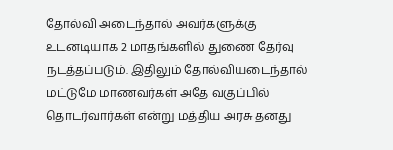தோல்வி அடைந்தால் அவர்களுக்கு உடனடியாக 2 மாதங்களில் துணை தேர்வு நடத்தப்படும். இதிலும் தோல்வியடைந்தால் மட்டுமே மாணவர்கள் அதே வகுப்பில் தொடர்வார்கள் என்று மத்திய அரசு தனது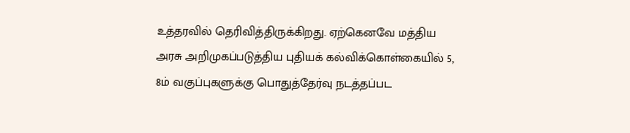உத்தரவில் தெரிவித்திருக்கிறது. ஏற்கெனவே மத்திய அரசு அறிமுகப்படுத்திய புதியக் கல்விக்கொள்கையில் 5, 8ம் வகுப்புகளுக்கு பொதுத்தேர்வு நடத்தப்பட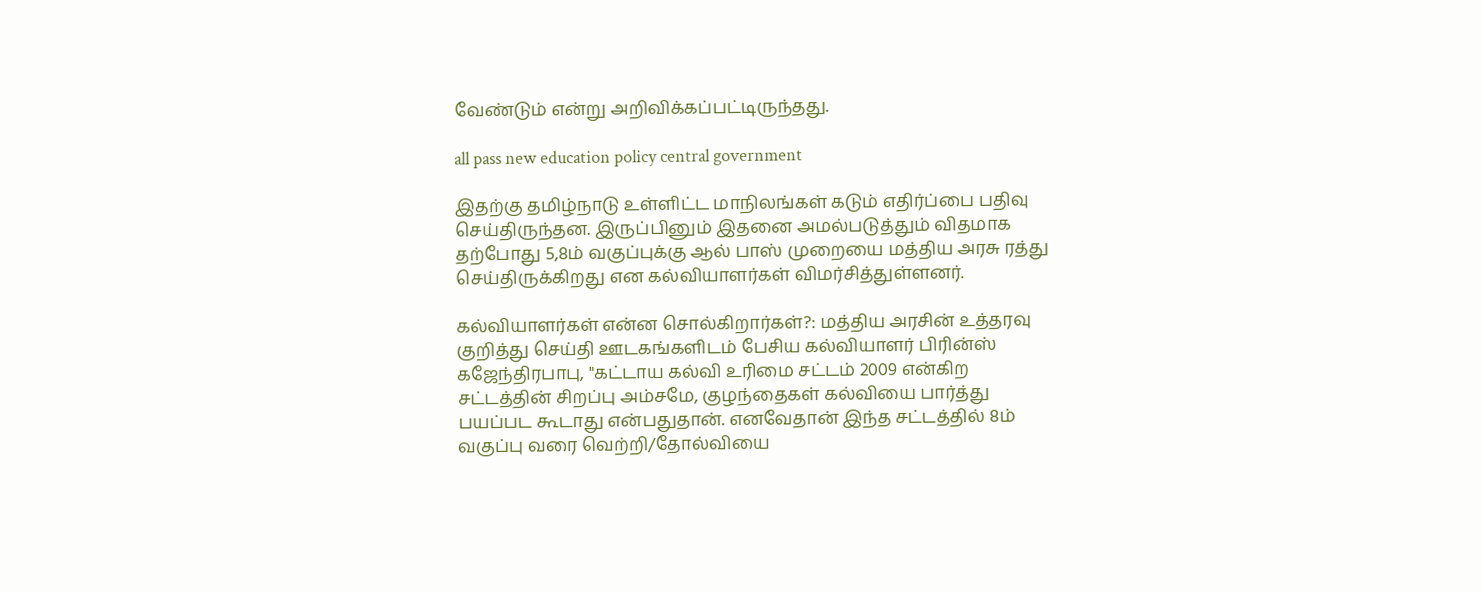வேண்டும் என்று அறிவிக்கப்பட்டிருந்தது.

all pass new education policy central government

இதற்கு தமிழ்நாடு உள்ளிட்ட மாநிலங்கள் கடும் எதிர்ப்பை பதிவு செய்திருந்தன. இருப்பினும் இதனை அமல்படுத்தும் விதமாக தற்போது 5,8ம் வகுப்புக்கு ஆல் பாஸ் முறையை மத்திய அரசு ரத்து செய்திருக்கிறது என கல்வியாளர்கள் விமர்சித்துள்ளனர்.

கல்வியாளர்கள் என்ன சொல்கிறார்கள்?: மத்திய அரசின் உத்தரவு குறித்து செய்தி ஊடகங்களிடம் பேசிய கல்வியாளர் பிரின்ஸ் கஜேந்திரபாபு, "கட்டாய கல்வி உரிமை சட்டம் 2009 என்கிற சட்டத்தின் சிறப்பு அம்சமே, குழந்தைகள் கல்வியை பார்த்து பயப்பட கூடாது என்பதுதான். எனவேதான் இந்த சட்டத்தில் 8ம் வகுப்பு வரை வெற்றி/தோல்வியை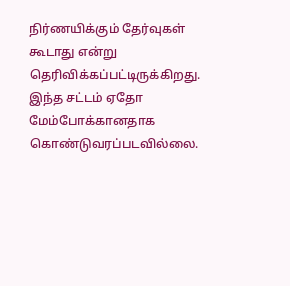நிர்ணயிக்கும் தேர்வுகள் கூடாது என்று தெரிவிக்கப்பட்டிருக்கிறது. இந்த சட்டம் ஏதோ மேம்போக்கானதாக கொண்டுவரப்படவில்லை.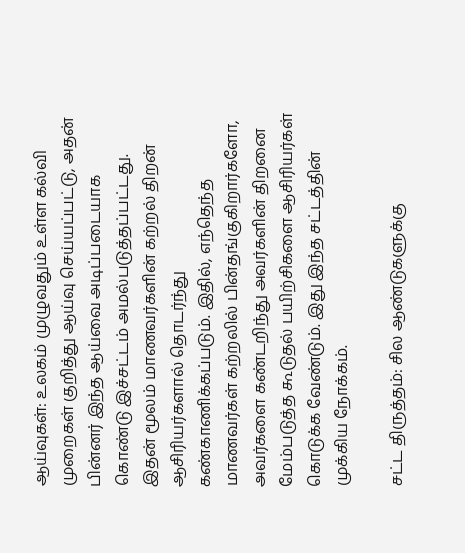ஆய்வுகள்: உலகம் முழுவதும் உள்ள கல்வி முறைகள் குறித்து ஆய்வு செய்யப்பட்டு, அதன் பின்னர் இந்த ஆய்வை அடிப்படையாக கொண்டு இச்சட்டம் அமல்படுத்தப்பட்டது. இதன் மூலம் மாணவர்களின் கற்றல் திறன் ஆசிரியர்களால் தொடர்ந்து கண்காணிக்கப்படும். இதில், எந்தெந்த மாணவர்கள் கற்றலில் பின்தங்குகிறார்களோ, அவர்களை கண்டறிந்து அவர்களின் திறனை மேம்படுத்த கூடுதல் பயிற்சிகளை ஆசிரியர்கள் கொடுக்க வேண்டும். இது இந்த சட்டத்தின் முக்கிய நோக்கம்.

சட்ட திருத்தம்: சில ஆண்டுகளுக்கு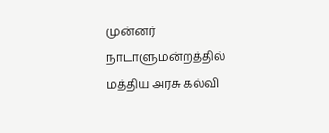முன்னர் நாடாளுமன்றத்தில் மத்திய அரசு கல்வி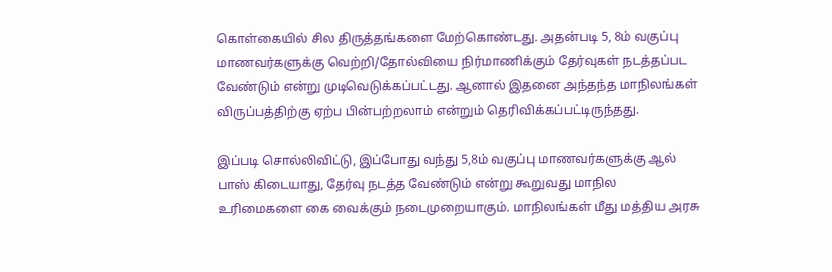கொள்கையில் சில திருத்தங்களை மேற்கொண்டது. அதன்படி 5, 8ம் வகுப்பு மாணவர்களுக்கு வெற்றி/தோல்வியை நிர்மாணிக்கும் தேர்வுகள் நடத்தப்பட வேண்டும் என்று முடிவெடுக்கப்பட்டது. ஆனால் இதனை அந்தந்த மாநிலங்கள் விருப்பத்திற்கு ஏற்ப பின்பற்றலாம் என்றும் தெரிவிக்கப்பட்டிருந்தது.

இப்படி சொல்லிவிட்டு, இப்போது வந்து 5,8ம் வகுப்பு மாணவர்களுக்கு ஆல் பாஸ் கிடையாது, தேர்வு நடத்த வேண்டும் என்று கூறுவது மாநில உரிமைகளை கை வைக்கும் நடைமுறையாகும். மாநிலங்கள் மீது மத்திய அரசு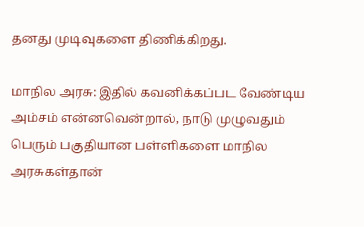தனது முடிவுகளை திணிக்கிறது.

மாநில அரசு: இதில் கவனிக்கப்பட வேண்டிய அம்சம் என்னவென்றால், நாடு முழுவதும் பெரும் பகுதியான பள்ளிகளை மாநில அரசுகள்தான்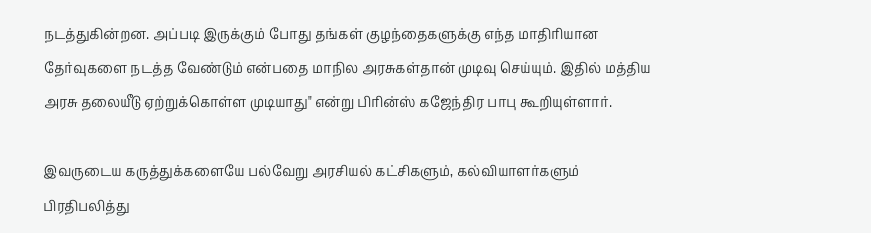நடத்துகின்றன. அப்படி இருக்கும் போது தங்கள் குழந்தைகளுக்கு எந்த மாதிரியான தேர்வுகளை நடத்த வேண்டும் என்பதை மாநில அரசுகள்தான் முடிவு செய்யும். இதில் மத்திய அரசு தலையீடு ஏற்றுக்கொள்ள முடியாது" என்று பிரின்ஸ் கஜேந்திர பாபு கூறியுள்ளார்.

இவருடைய கருத்துக்களையே பல்வேறு அரசியல் கட்சிகளும், கல்வியாளர்களும் பிரதிபலித்து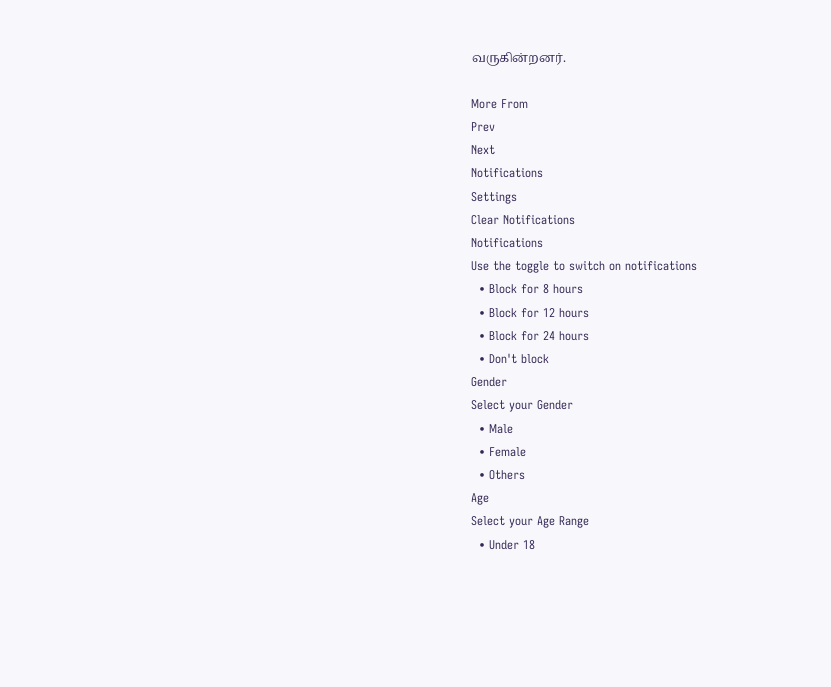வருகின்றனர்.

More From
Prev
Next
Notifications
Settings
Clear Notifications
Notifications
Use the toggle to switch on notifications
  • Block for 8 hours
  • Block for 12 hours
  • Block for 24 hours
  • Don't block
Gender
Select your Gender
  • Male
  • Female
  • Others
Age
Select your Age Range
  • Under 18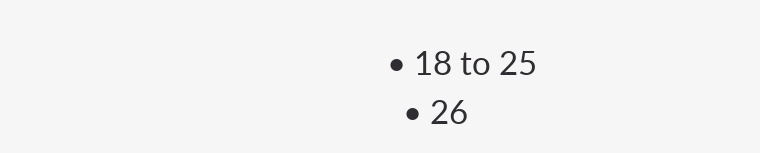• 18 to 25
  • 26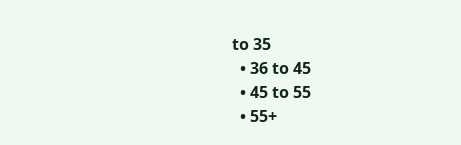to 35
  • 36 to 45
  • 45 to 55
  • 55+